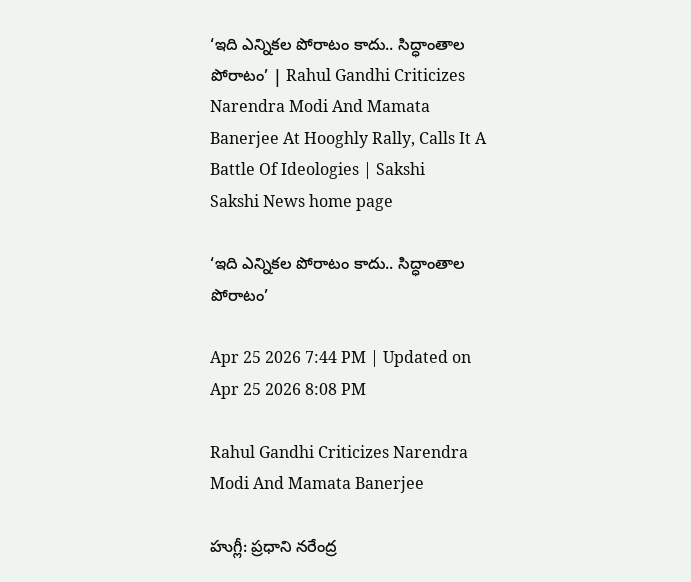‘ఇది ఎన్నికల పోరాటం కాదు.. సిద్ధాంతాల పోరాటం’ | Rahul Gandhi Criticizes Narendra Modi And Mamata Banerjee At Hooghly Rally, Calls It A Battle Of Ideologies | Sakshi
Sakshi News home page

‘ఇది ఎన్నికల పోరాటం కాదు.. సిద్ధాంతాల పోరాటం’

Apr 25 2026 7:44 PM | Updated on Apr 25 2026 8:08 PM

Rahul Gandhi Criticizes Narendra Modi And Mamata Banerjee

హుగ్లీ: ప్రధాని నరేంద్ర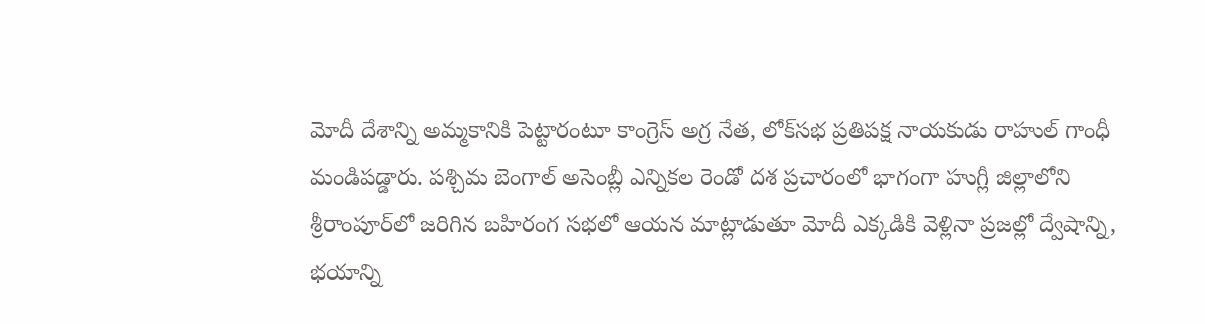మోదీ దేశాన్ని అమ్మకానికి పెట్టారంటూ కాంగ్రెస్ అగ్ర నేత, లోక్‌సభ ప్రతిపక్ష నాయకుడు రాహుల్ గాంధీ మండిపడ్డారు. పశ్చిమ బెంగాల్ అసెంబ్లీ ఎన్నికల రెండో దశ ప్రచారంలో భాగంగా హుగ్లీ జిల్లాలోని శ్రీరాంపూర్‌లో జరిగిన బహిరంగ సభలో ఆయన మాట్లాడుతూ మోదీ ఎక్కడికి వెళ్లినా ప్రజల్లో ద్వేషాన్ని, భయాన్ని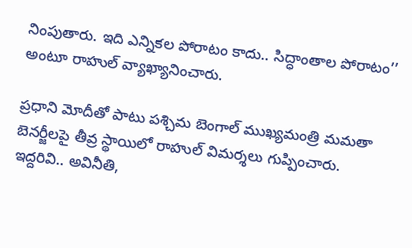నింపుతారు. ఇది ఎన్నికల పోరాటం కాదు.. సిద్ధాంతాల పోరాటం’’ అంటూ రాహుల్‌ వ్యాఖ్యానించారు.

ప్రధాని మోదీతో పాటు పశ్చిమ బెంగాల్‌ ముఖ్యమంత్రి మమతా బెనర్జీలపై తీవ్ర స్థాయిలో రాహుల్‌ విమర్శలు గుప్పించారు. ఇద్దరివి.. అవినీతి,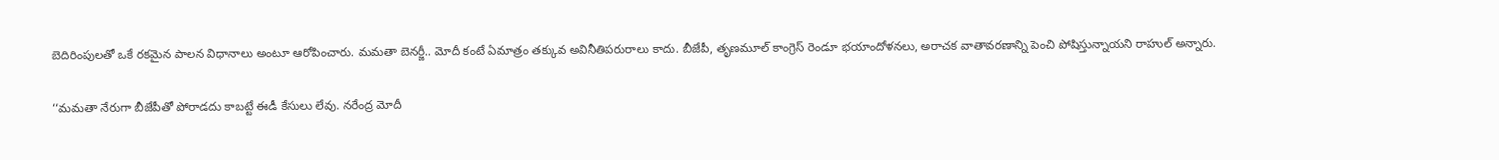బెదిరింపులతో ఒకే రకమైన పాలన విధానాలు అంటూ ఆరోపించారు. మమతా బెనర్జీ.. మోదీ కంటే ఏమాత్రం తక్కువ అవినీతిపరురాలు కాదు. బీజేపీ, తృణమూల్ కాంగ్రెస్ రెండూ భయాందోళనలు, అరాచక వాతావరణాన్ని పెంచి పోషిస్తున్నాయని రాహుల్‌ అన్నారు.

‘‘మమతా నేరుగా బీజేపీతో పోరాడదు కాబట్టే ఈడీ కేసులు లేవు. నరేంద్ర మోదీ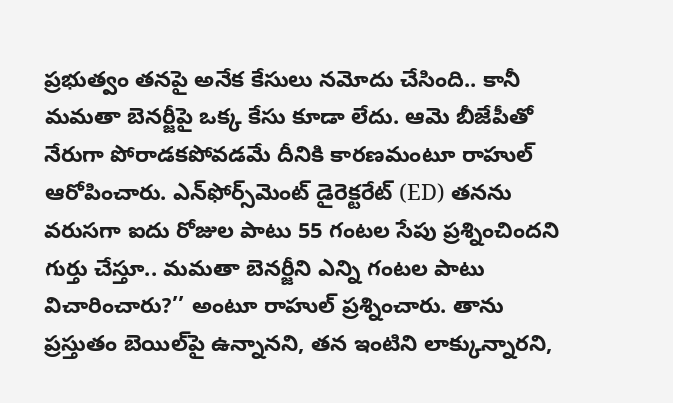ప్రభుత్వం తనపై అనేక కేసులు నమోదు చేసింది.. కానీ మమతా బెనర్జీపై ఒక్క కేసు కూడా లేదు. ఆమె బీజేపీతో నేరుగా పోరాడకపోవడమే దీనికి కారణమంటూ రాహుల్‌ ఆరోపించారు. ఎన్‌ఫోర్స్‌మెంట్ డైరెక్టరేట్ (ED) తనను వరుసగా ఐదు రోజుల పాటు 55 గంటల సేపు ప్రశ్నించిందని గుర్తు చేస్తూ.. మమతా బెనర్జీని ఎన్ని గంటల పాటు విచారించారు?’’ అంటూ రాహుల్ ప్రశ్నించారు. తాను ప్రస్తుతం బెయిల్‌పై ఉన్నానని, తన ఇంటిని లాక్కున్నారని,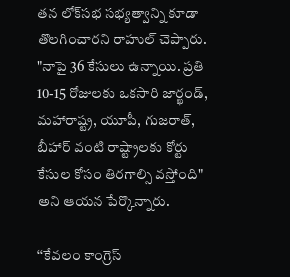తన లోక్‌సభ సభ్యత్వాన్ని కూడా తొలగించారని రాహుల్ చెప్పారు. "నాపై 36 కేసులు ఉన్నాయి. ప్రతి 10-15 రోజులకు ఒకసారి జార్ఖండ్, మహారాష్ట్ర, యూపీ, గుజరాత్, బీహార్ వంటి రాష్ట్రాలకు కోర్టు కేసుల కోసం తిరగాల్సి వస్తోంది" అని ఆయన పేర్కొన్నారు.

‘‘కేవలం కాంగ్రెస్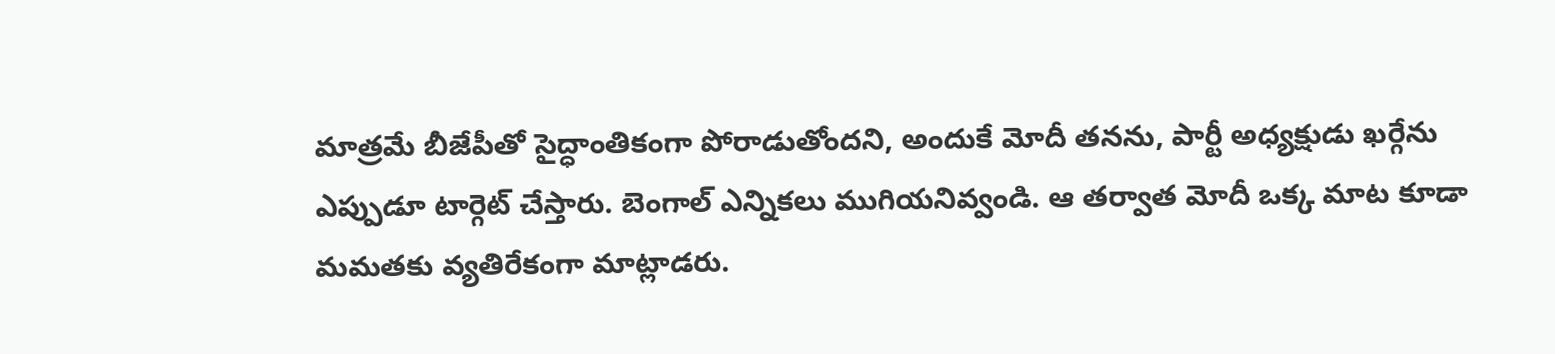మాత్రమే బీజేపీతో సైద్ధాంతికంగా పోరాడుతోందని, అందుకే మోదీ తనను, పార్టీ అధ్యక్షుడు ఖర్గేను ఎప్పుడూ టార్గెట్ చేస్తారు. బెంగాల్ ఎన్నికలు ముగియనివ్వండి. ఆ తర్వాత మోదీ ఒక్క మాట కూడా మమతకు వ్యతిరేకంగా మాట్లాడరు.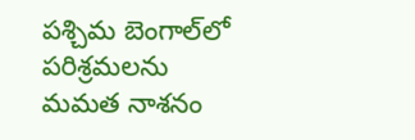పశ్చిమ బెంగాల్‌లో పరిశ్రమలను మమత నాశనం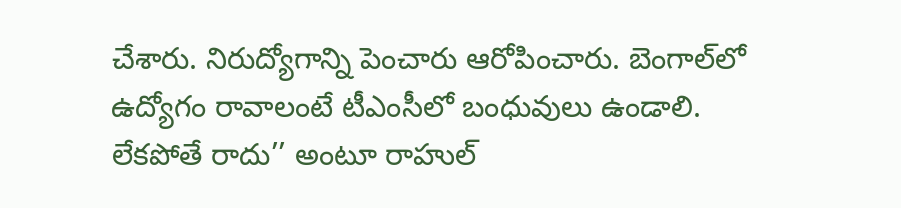చేశారు. నిరుద్యోగాన్ని పెంచారు ఆరోపించారు. బెంగాల్‌లో ఉద్యోగం రావాలంటే టీఎంసీలో బంధువులు ఉండాలి. లేకపోతే రాదు’’ అంటూ రాహుల్‌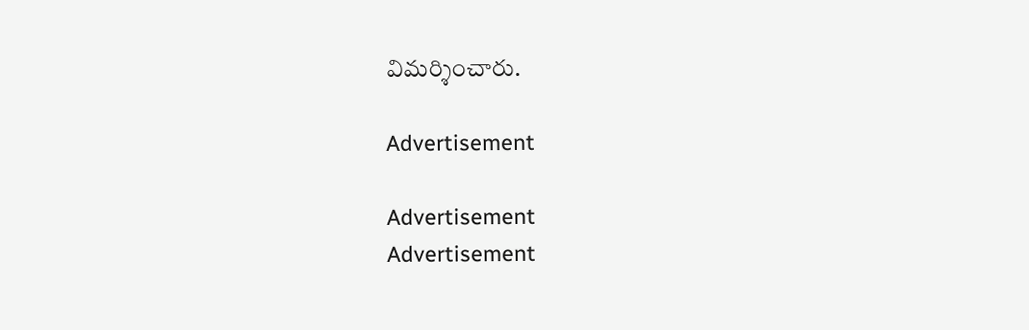విమర్శించారు.

Advertisement

Advertisement
Advertisement